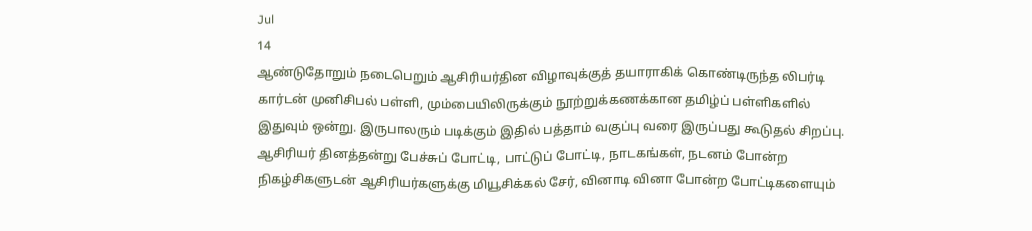Jul
14
ஆண்டுதோறும் நடைபெறும் ஆசிரியர்தின விழாவுக்குத் தயாராகிக் கொண்டிருந்த லிபர்டி கார்டன் முனிசிபல் பள்ளி, மும்பையிலிருக்கும் நூற்றுக்கணக்கான தமிழ்ப் பள்ளிகளில் இதுவும் ஒன்று. இருபாலரும் படிக்கும் இதில் பத்தாம் வகுப்பு வரை இருப்பது கூடுதல் சிறப்பு.
ஆசிரியர் தினத்தன்று பேச்சுப் போட்டி, பாட்டுப் போட்டி, நாடகங்கள், நடனம் போன்ற நிகழ்சிகளுடன் ஆசிரியர்களுக்கு மியூசிக்கல் சேர், வினாடி வினா போன்ற போட்டிகளையும்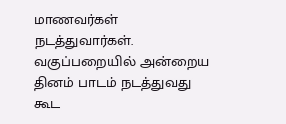மாணவர்கள் நடத்துவார்கள். வகுப்பறையில் அன்றைய தினம் பாடம் நடத்துவது கூட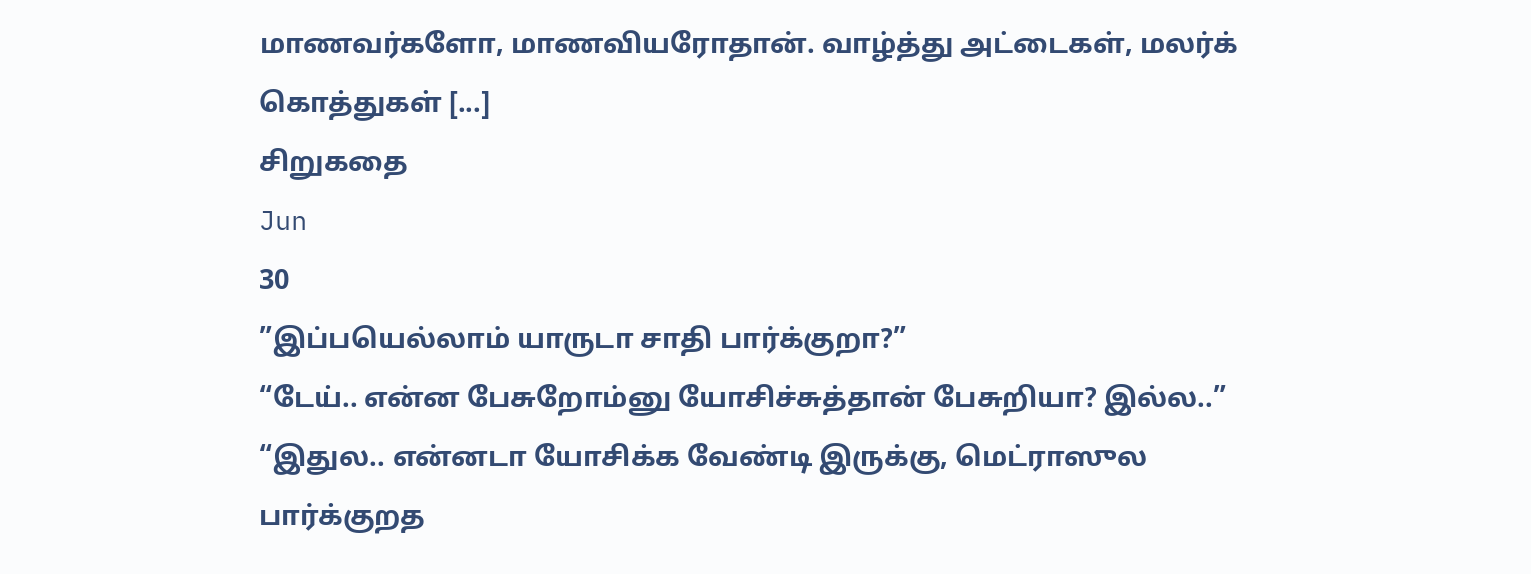மாணவர்களோ, மாணவியரோதான். வாழ்த்து அட்டைகள், மலர்க் கொத்துகள் [...]
சிறுகதை
Jun
30
”இப்பயெல்லாம் யாருடா சாதி பார்க்குறா?”
“டேய்.. என்ன பேசுறோம்னு யோசிச்சுத்தான் பேசுறியா? இல்ல..”
“இதுல.. என்னடா யோசிக்க வேண்டி இருக்கு, மெட்ராஸுல பார்க்குறத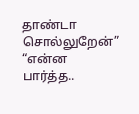தாண்டா சொல்லுறேன்”
“என்ன பார்த்த..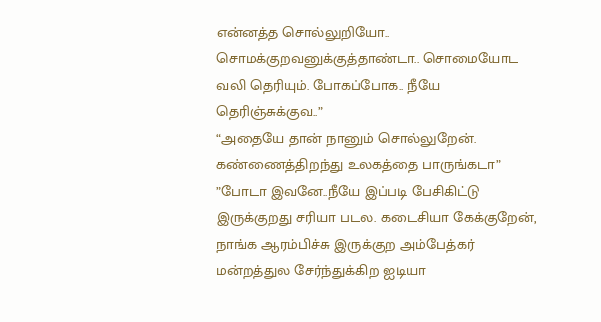என்னத்த சொல்லுறியோ.. சொமக்குறவனுக்குத்தாண்டா.. சொமையோட வலி தெரியும். போகப்போக.. நீயே தெரிஞ்சுக்குவ..”
“அதையே தான் நானும் சொல்லுறேன். கண்ணைத்திறந்து உலகத்தை பாருங்கடா”
”போடா இவனே..நீயே இப்படி பேசிகிட்டு இருக்குறது சரியா படல. கடைசியா கேக்குறேன், நாங்க ஆரம்பிச்சு இருக்குற அம்பேத்கர் மன்றத்துல சேர்ந்துக்கிற ஐடியா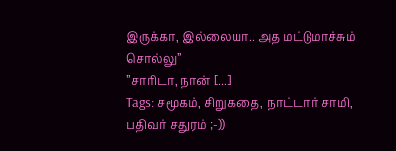இருக்கா, இல்லையா.. அத மட்டுமாச்சும் சொல்லு”
”சாரிடா, நான் [...]
Tags: சமூகம், சிறுகதை, நாட்டார் சாமி, பதிவர் சதுரம் ;-))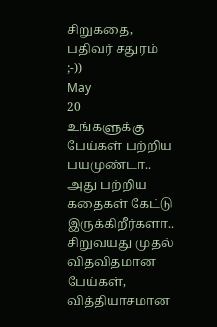சிறுகதை, பதிவர் சதுரம் ;-))
May
20
உங்களுக்கு பேய்கள் பற்றிய பயமுண்டா.. அது பற்றிய கதைகள் கேட்டு இருக்கிறீர்களா.. சிறுவயது முதல் விதவிதமான பேய்கள், வித்தியாசமான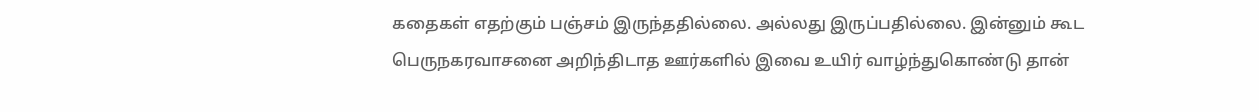கதைகள் எதற்கும் பஞ்சம் இருந்ததில்லை. அல்லது இருப்பதில்லை. இன்னும் கூட பெருநகரவாசனை அறிந்திடாத ஊர்களில் இவை உயிர் வாழ்ந்துகொண்டு தான்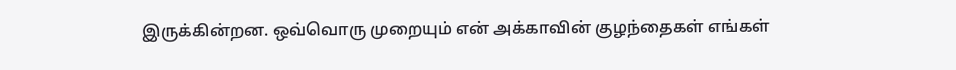இருக்கின்றன. ஒவ்வொரு முறையும் என் அக்காவின் குழந்தைகள் எங்கள்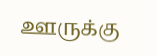ஊருக்கு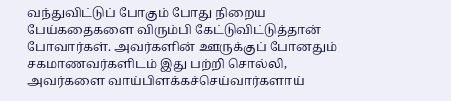வந்துவிட்டுப் போகும் போது நிறைய பேய்கதைகளை விரும்பி கேட்டுவிட்டுத்தான் போவார்கள். அவர்களின் ஊருக்குப் போனதும் சகமாணவர்களிடம் இது பற்றி சொல்லி, அவர்களை வாய்பிளக்கச்செய்வார்களாய்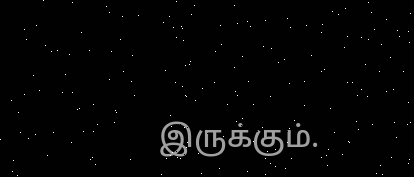இருக்கும்.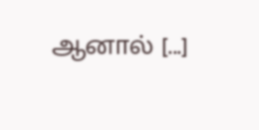ஆனால் [...]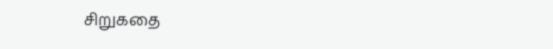சிறுகதை